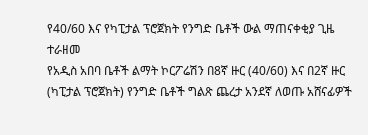የ40/60 እና የካፒታል ፕሮጀክት የንግድ ቤቶች ውል ማጠናቀቂያ ጊዜ ተራዘመ
የአዲስ አበባ ቤቶች ልማት ኮርፖሬሽን በ8ኛ ዙር (40/60) እና በ2ኛ ዙር (ካፒታል ፕሮጀክት) የንግድ ቤቶች ግልጽ ጨረታ አንደኛ ለወጡ አሸናፊዎች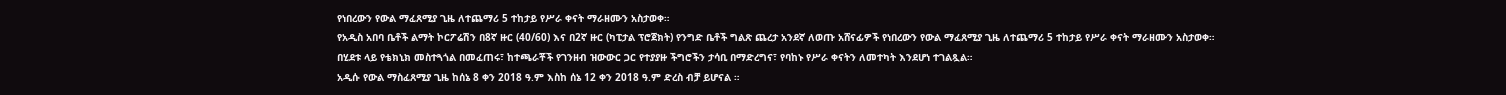የነበረውን የውል ማፈጸሚያ ጊዜ ለተጨማሪ 5 ተከታይ የሥራ ቀናት ማራዘሙን አስታወቀ።
የአዲስ አበባ ቤቶች ልማት ኮርፖሬሽን በ8ኛ ዙር (40/60) እና በ2ኛ ዙር (ካፒታል ፕሮጀክት) የንግድ ቤቶች ግልጽ ጨረታ አንደኛ ለወጡ አሸናፊዎች የነበረውን የውል ማፈጸሚያ ጊዜ ለተጨማሪ 5 ተከታይ የሥራ ቀናት ማራዘሙን አስታወቀ።
በሂደቱ ላይ የቴክኒክ መስተጓጎል በመፈጠሩ፣ ከተጫራቾች የገንዘብ ዝውውር ጋር የተያያዙ ችግሮችን ታሳቢ በማድረግና፣ የባከኑ የሥራ ቀናትን ለመተካት እንደሆነ ተገልጿል።
አዲሱ የውል ማስፈጸሚያ ጊዜ ከሰኔ 8 ቀን 2018 ዓ.ም እስከ ሰኔ 12 ቀን 2018 ዓ.ም ድረስ ብቻ ይሆናል ።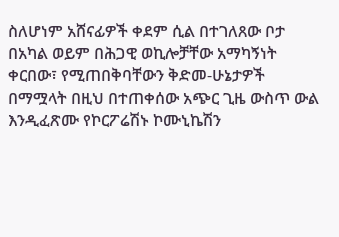ስለሆነም አሸናፊዎች ቀደም ሲል በተገለጸው ቦታ በአካል ወይም በሕጋዊ ወኪሎቻቸው አማካኝነት ቀርበው፣ የሚጠበቅባቸውን ቅድመ-ሁኔታዎች በማሟላት በዚህ በተጠቀሰው አጭር ጊዜ ውስጥ ውል እንዲፈጽሙ የኮርፖሬሽኑ ኮሙኒኬሽን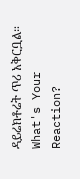ዳይሬክቶሬት ጥሪ አቅርቧል።
What's Your Reaction?